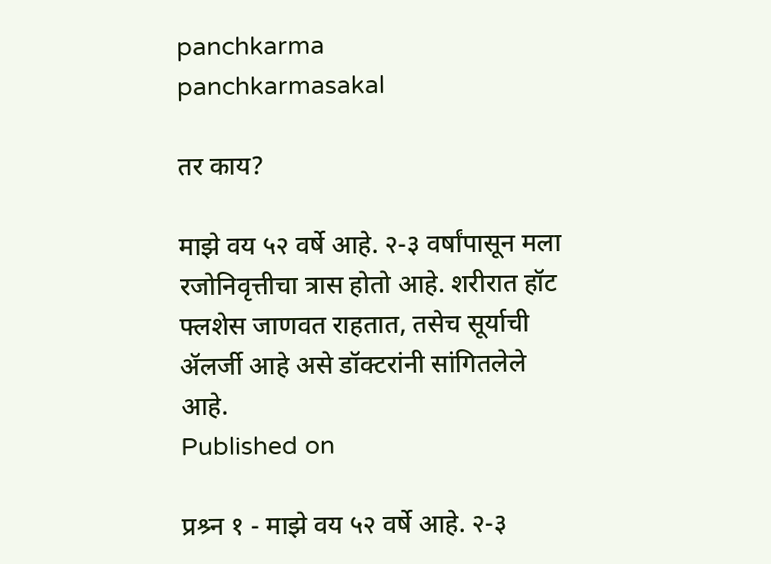panchkarma
panchkarmasakal

तर काय?

माझे वय ५२ वर्षे आहे. २-३ वर्षांपासून मला रजोनिवृत्तीचा त्रास होतो आहे. शरीरात हॉट फ्लशेस जाणवत राहतात, तसेच सूर्याची ॲलर्जी आहे असे डॉक्टरांनी सांगितलेले आहे.
Published on

प्रश्र्न १ - माझे वय ५२ वर्षे आहे. २-३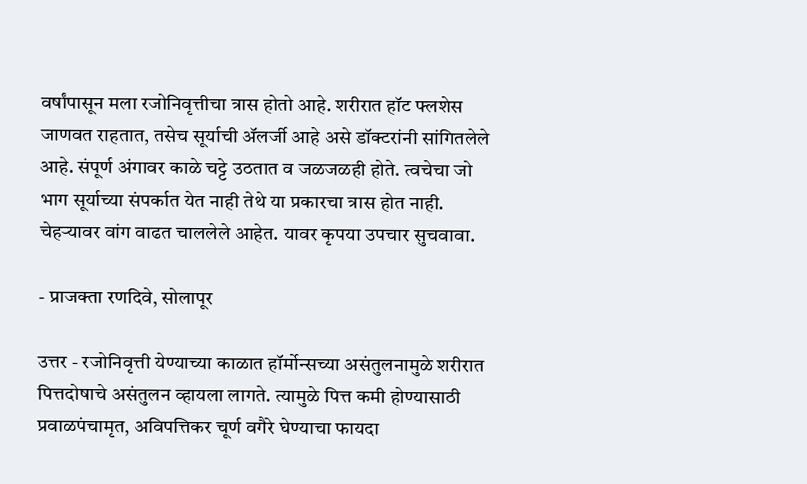वर्षांपासून मला रजोनिवृत्तीचा त्रास होतो आहे. शरीरात हॉट फ्लशेस जाणवत राहतात, तसेच सूर्याची ॲलर्जी आहे असे डॉक्टरांनी सांगितलेले आहे. संपूर्ण अंगावर काळे चट्टे उठतात व जळजळही होते. त्वचेचा जो भाग सूर्याच्या संपर्कात येत नाही तेथे या प्रकारचा त्रास होत नाही. चेहऱ्यावर वांग वाढत चाललेले आहेत. यावर कृपया उपचार सुचवावा.

- प्राजक्ता रणदिवे, सोलापूर

उत्तर - रजोनिवृत्ती येण्याच्या काळात हॉर्मोन्सच्या असंतुलनामुळे शरीरात पित्तदोषाचे असंतुलन व्हायला लागते. त्यामुळे पित्त कमी होण्यासाठी प्रवाळपंचामृत, अविपत्तिकर चूर्ण वगैरे घेण्याचा फायदा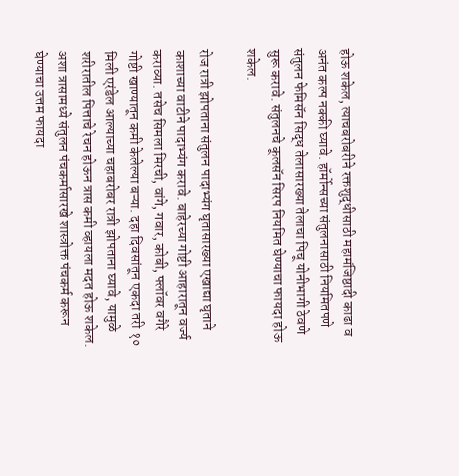होऊ शकेल, त्याचबरोबरीने रक्तशुद्धीसाठी महामंजिष्ठादी काढा व अनंत कल्प नक्की घ्यावे. हॉर्मोन्सच्या संतुलनासाठी नियमितपणे संतुलन फेमिसॅन सिद्ध तेलासारख्या तेलाचा पिचू योनीभागी ठेवणे सुरू करावे. संतुलनचे कूलसॅन सिरप नियमित घेण्याचा फायदा होऊ शकेल.

रोज रात्री झोपताना संतुलन पादाभ्यंग घृतासारख्या एखाद्या घृताने काशाच्या वाटीने पादाभ्यंग करावे. बाहेरच्या गोष्टी आहारातून वर्ज्य कराव्या. तसेच सिमला मिरची, वांगे, गवार, कोबी, फ्लॉवर वगैरे गोष्टी खाण्यातून कमी केलेल्या बऱ्या. दहा दिवसांतून एकदा तरी १० मिली एरंडेल आल्याच्या चहाबरोबर रात्री झोपताना घ्यावे, यामुळे शरीरातील पित्ताचे रेचन होऊन त्रास कमी व्हायला मदत होऊ शकेल. अशा त्रासामध्ये संतुलन पंचकर्मासारखे शास्त्रोक्त पंचकर्म करून घेण्याचा उत्तम फायदा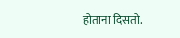होताना दिसतो.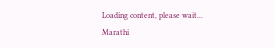Loading content, please wait...
Marathi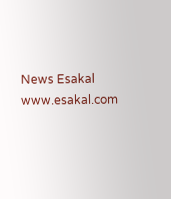News Esakal
www.esakal.com